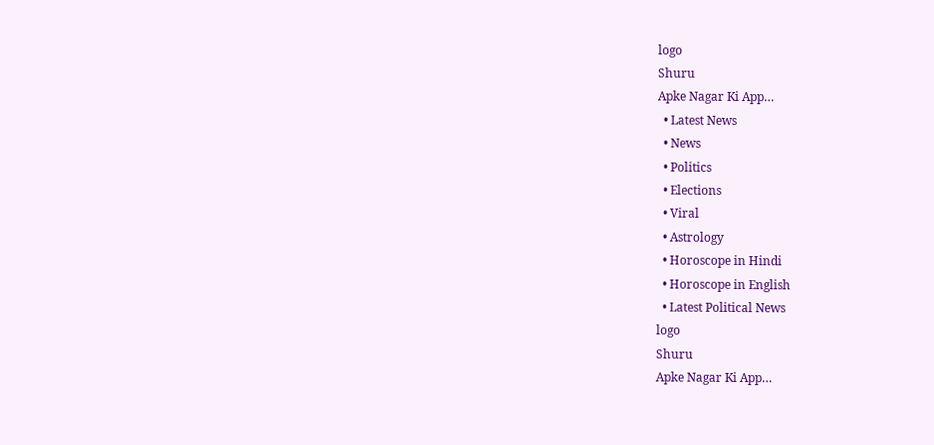logo
Shuru
Apke Nagar Ki App…
  • Latest News
  • News
  • Politics
  • Elections
  • Viral
  • Astrology
  • Horoscope in Hindi
  • Horoscope in English
  • Latest Political News
logo
Shuru
Apke Nagar Ki App…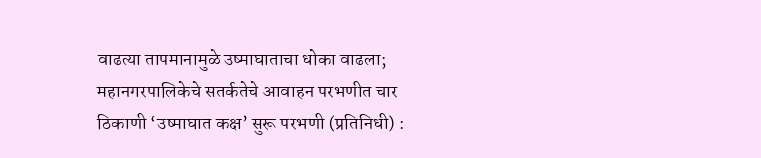वाढत्या तापमानामुळे उष्माघाताचा धोका वाढला; महानगरपालिकेचे सतर्कतेचे आवाहन परभणीत चार ठिकाणी ‘उष्माघात कक्ष’ सुरू परभणी (प्रतिनिधी) :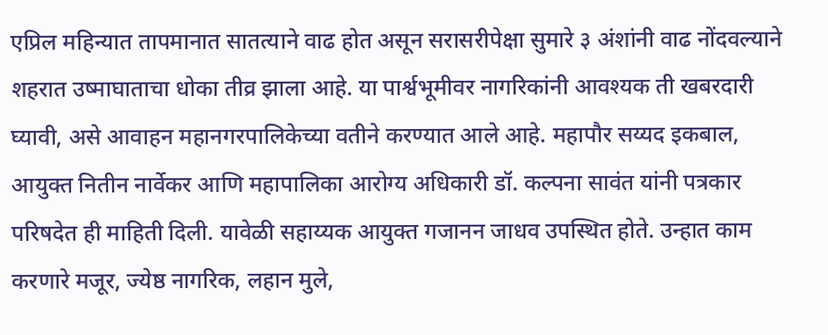एप्रिल महिन्यात तापमानात सातत्याने वाढ होत असून सरासरीपेक्षा सुमारे ३ अंशांनी वाढ नोंदवल्याने शहरात उष्माघाताचा धोका तीव्र झाला आहे. या पार्श्वभूमीवर नागरिकांनी आवश्यक ती खबरदारी घ्यावी, असे आवाहन महानगरपालिकेच्या वतीने करण्यात आले आहे. महापौर सय्यद इकबाल, आयुक्त नितीन नार्वेकर आणि महापालिका आरोग्य अधिकारी डॉ. कल्पना सावंत यांनी पत्रकार परिषदेत ही माहिती दिली. यावेळी सहाय्यक आयुक्त गजानन जाधव उपस्थित होते. उन्हात काम करणारे मजूर, ज्येष्ठ नागरिक, लहान मुले,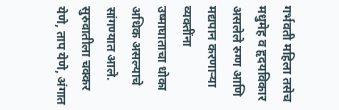गर्भवती महिला तसेच मधुमेह व हृदयविकार असलेले रुग्ण आणि मद्यपान करणाऱ्या व्यक्तींना उष्माघाताचा धोका अधिक असल्याचे सांगण्यात आले. सुरुवातीला चक्कर येणे, ताप येणे, अंगात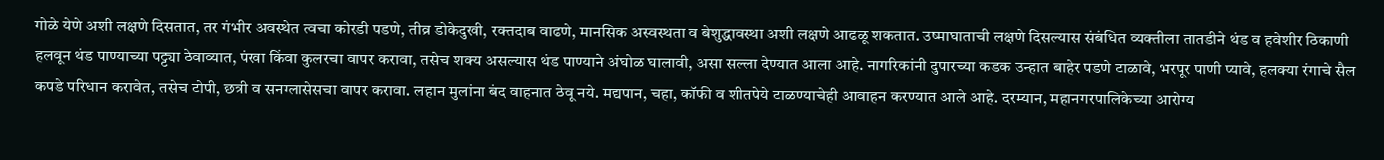गोळे येणे अशी लक्षणे दिसतात, तर गंभीर अवस्थेत त्वचा कोरडी पडणे, तीव्र डोकेदुखी, रक्तदाब वाढणे, मानसिक अस्वस्थता व बेशुद्धावस्था अशी लक्षणे आढळू शकतात. उष्माघाताची लक्षणे दिसल्यास संबंधित व्यक्तीला तातडीने थंड व हवेशीर ठिकाणी हलवून थंड पाण्याच्या पट्ट्या ठेवाव्यात, पंखा किंवा कुलरचा वापर करावा, तसेच शक्य असल्यास थंड पाण्याने अंघोळ घालावी, असा सल्ला देण्यात आला आहे. नागरिकांनी दुपारच्या कडक उन्हात बाहेर पडणे टाळावे, भरपूर पाणी प्यावे, हलक्या रंगाचे सैल कपडे परिधान करावेत, तसेच टोपी, छत्री व सनग्लासेसचा वापर करावा. लहान मुलांना बंद वाहनात ठेवू नये. मद्यपान, चहा, कॉफी व शीतपेये टाळण्याचेही आवाहन करण्यात आले आहे. दरम्यान, महानगरपालिकेच्या आरोग्य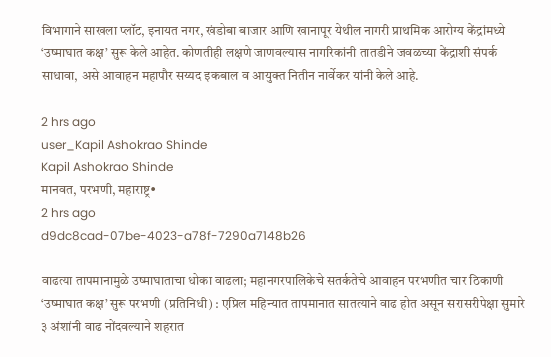विभागाने साखला प्लॉट, इनायत नगर, खंडोबा बाजार आणि खानापूर येथील नागरी प्राथमिक आरोग्य केंद्रांमध्ये ‘उष्माघात कक्ष’ सुरू केले आहेत. कोणतीही लक्षणे जाणवल्यास नागरिकांनी तातडीने जवळच्या केंद्राशी संपर्क साधावा, असे आवाहन महापौर सय्यद इकबाल व आयुक्त नितीन नार्वेकर यांनी केले आहे.

2 hrs ago
user_Kapil Ashokrao Shinde
Kapil Ashokrao Shinde
मानवत, परभणी, महाराष्ट्र•
2 hrs ago
d9dc8cad-07be-4023-a78f-7290a7148b26

वाढत्या तापमानामुळे उष्माघाताचा धोका वाढला; महानगरपालिकेचे सतर्कतेचे आवाहन परभणीत चार ठिकाणी ‘उष्माघात कक्ष’ सुरू परभणी (प्रतिनिधी) : एप्रिल महिन्यात तापमानात सातत्याने वाढ होत असून सरासरीपेक्षा सुमारे ३ अंशांनी वाढ नोंदवल्याने शहरात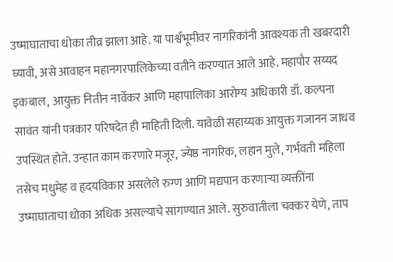उष्माघाताचा धोका तीव्र झाला आहे. या पार्श्वभूमीवर नागरिकांनी आवश्यक ती खबरदारी घ्यावी, असे आवाहन महानगरपालिकेच्या वतीने करण्यात आले आहे. महापौर सय्यद इकबाल, आयुक्त नितीन नार्वेकर आणि महापालिका आरोग्य अधिकारी डॉ. कल्पना सावंत यांनी पत्रकार परिषदेत ही माहिती दिली. यावेळी सहाय्यक आयुक्त गजानन जाधव उपस्थित होते. उन्हात काम करणारे मजूर, ज्येष्ठ नागरिक, लहान मुले, गर्भवती महिला तसेच मधुमेह व हृदयविकार असलेले रुग्ण आणि मद्यपान करणाऱ्या व्यक्तींना उष्माघाताचा धोका अधिक असल्याचे सांगण्यात आले. सुरुवातीला चक्कर येणे, ताप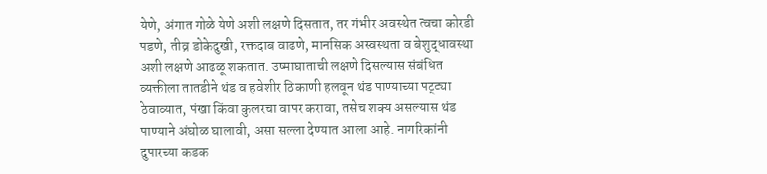येणे, अंगात गोळे येणे अशी लक्षणे दिसतात, तर गंभीर अवस्थेत त्वचा कोरडी पडणे, तीव्र डोकेदुखी, रक्तदाब वाढणे, मानसिक अस्वस्थता व बेशुद्धावस्था अशी लक्षणे आढळू शकतात. उष्माघाताची लक्षणे दिसल्यास संबंधित व्यक्तीला तातडीने थंड व हवेशीर ठिकाणी हलवून थंड पाण्याच्या पट्ट्या ठेवाव्यात, पंखा किंवा कुलरचा वापर करावा, तसेच शक्य असल्यास थंड पाण्याने अंघोळ घालावी, असा सल्ला देण्यात आला आहे. नागरिकांनी दुपारच्या कडक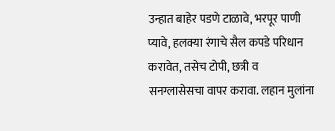उन्हात बाहेर पडणे टाळावे, भरपूर पाणी प्यावे, हलक्या रंगाचे सैल कपडे परिधान करावेत, तसेच टोपी, छत्री व सनग्लासेसचा वापर करावा. लहान मुलांना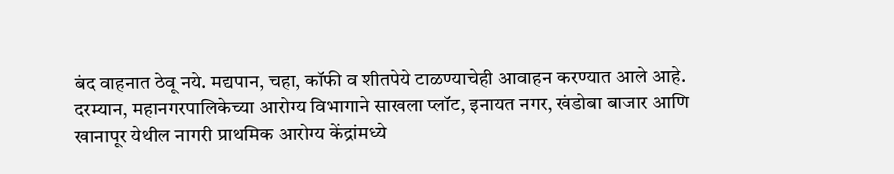बंद वाहनात ठेवू नये. मद्यपान, चहा, कॉफी व शीतपेये टाळण्याचेही आवाहन करण्यात आले आहे. दरम्यान, महानगरपालिकेच्या आरोग्य विभागाने साखला प्लॉट, इनायत नगर, खंडोबा बाजार आणि खानापूर येथील नागरी प्राथमिक आरोग्य केंद्रांमध्ये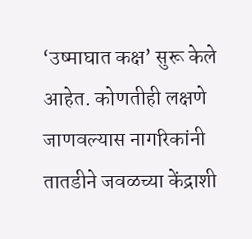‘उष्माघात कक्ष’ सुरू केले आहेत. कोणतीही लक्षणे जाणवल्यास नागरिकांनी तातडीने जवळच्या केंद्राशी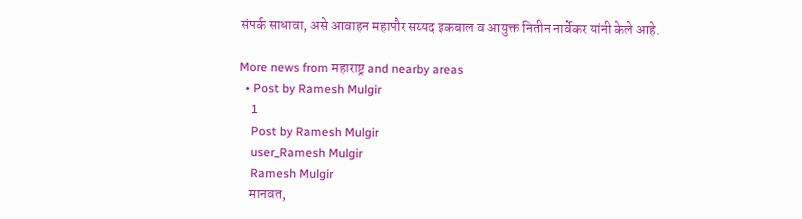संपर्क साधावा, असे आवाहन महापौर सय्यद इकबाल व आयुक्त नितीन नार्वेकर यांनी केले आहे.

More news from महाराष्ट्र and nearby areas
  • Post by Ramesh Mulgir
    1
    Post by Ramesh Mulgir
    user_Ramesh Mulgir
    Ramesh Mulgir
    मानवत,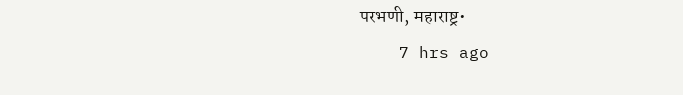परभणी, महाराष्ट्र•
    7 hrs ago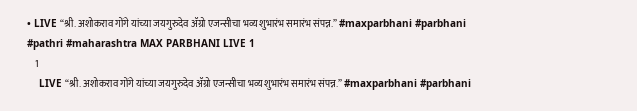• LIVE “श्री. अशोकराव गोंगे यांच्या जयगुरुदेव ॲग्रो एजन्सीचा भव्य शुभारंभ समारंभ संपन्न.” #maxparbhani #parbhani #pathri #maharashtra MAX PARBHANI LIVE 1
    1
    LIVE “श्री. अशोकराव गोंगे यांच्या जयगुरुदेव ॲग्रो एजन्सीचा भव्य शुभारंभ समारंभ संपन्न.” #maxparbhani #parbhani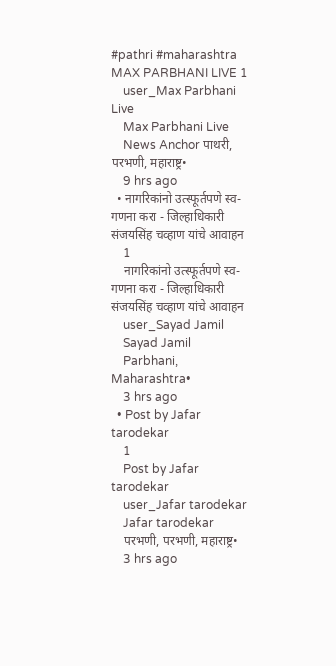#pathri #maharashtra  MAX PARBHANI LIVE 1
    user_Max Parbhani Live
    Max Parbhani Live
    News Anchor पाथरी, परभणी, महाराष्ट्र•
    9 hrs ago
  • नागरिकांनो उत्स्फूर्तपणे स्व-गणना करा - जिल्हाधिकारी संजयसिंह चव्हाण यांचे आवाहन
    1
    नागरिकांनो उत्स्फूर्तपणे स्व-गणना करा - जिल्हाधिकारी संजयसिंह चव्हाण यांचे आवाहन
    user_Sayad Jamil
    Sayad Jamil
    Parbhani, Maharashtra•
    3 hrs ago
  • Post by Jafar tarodekar
    1
    Post by Jafar tarodekar
    user_Jafar tarodekar
    Jafar tarodekar
    परभणी, परभणी, महाराष्ट्र•
    3 hrs ago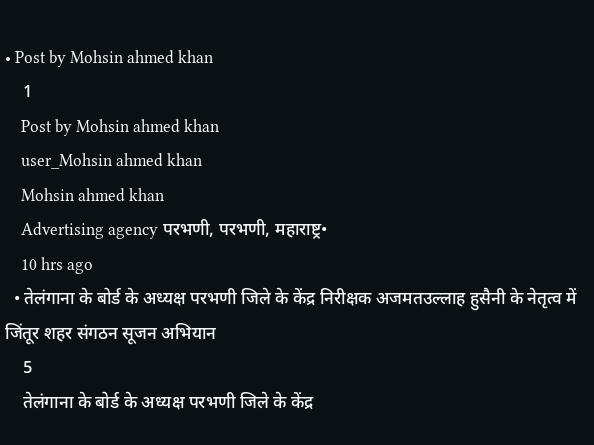• Post by Mohsin ahmed khan
    1
    Post by Mohsin ahmed khan
    user_Mohsin ahmed khan
    Mohsin ahmed khan
    Advertising agency परभणी, परभणी, महाराष्ट्र•
    10 hrs ago
  • तेलंगाना के बोर्ड के अध्यक्ष परभणी जिले के केंद्र निरीक्षक अजमतउल्लाह हुसैनी के नेतृत्व में जिंतूर शहर संगठन सूजन अभियान
    5
    तेलंगाना के बोर्ड के अध्यक्ष परभणी जिले के केंद्र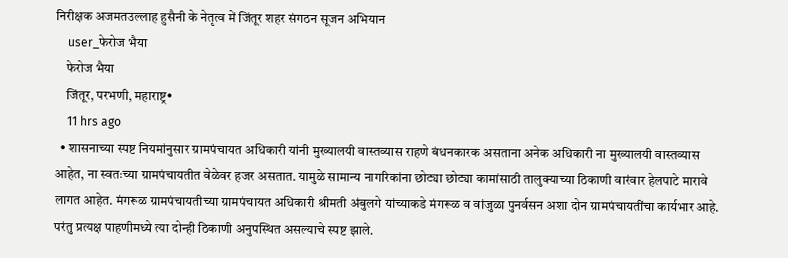निरीक्षक अजमतउल्लाह हुसैनी के नेतृत्व में जिंतूर शहर संगठन सूजन अभियान
    user_फेरोज भैया
    फेरोज भैया
    जिंतूर, परभणी, महाराष्ट्र•
    11 hrs ago
  • शासनाच्या स्पष्ट नियमांनुसार ग्रामपंचायत अधिकारी यांनी मुख्यालयी वास्तव्यास राहणे बंधनकारक असताना अनेक अधिकारी ना मुख्यालयी वास्तव्यास आहेत, ना स्वतःच्या ग्रामपंचायतीत वेळेवर हजर असतात. यामुळे सामान्य नागरिकांना छोट्या छोट्या कामांसाठी तालुक्याच्या ठिकाणी वारंवार हेलपाटे मारावे लागत आहेत. मंगरूळ ग्रामपंचायतीच्या ग्रामपंचायत अधिकारी श्रीमती अंबुलगे यांच्याकडे मंगरूळ व वांजुळा पुनर्वसन अशा दोन ग्रामपंचायतींचा कार्यभार आहे. परंतु प्रत्यक्ष पाहणीमध्ये त्या दोन्ही ठिकाणी अनुपस्थित असल्याचे स्पष्ट झाले.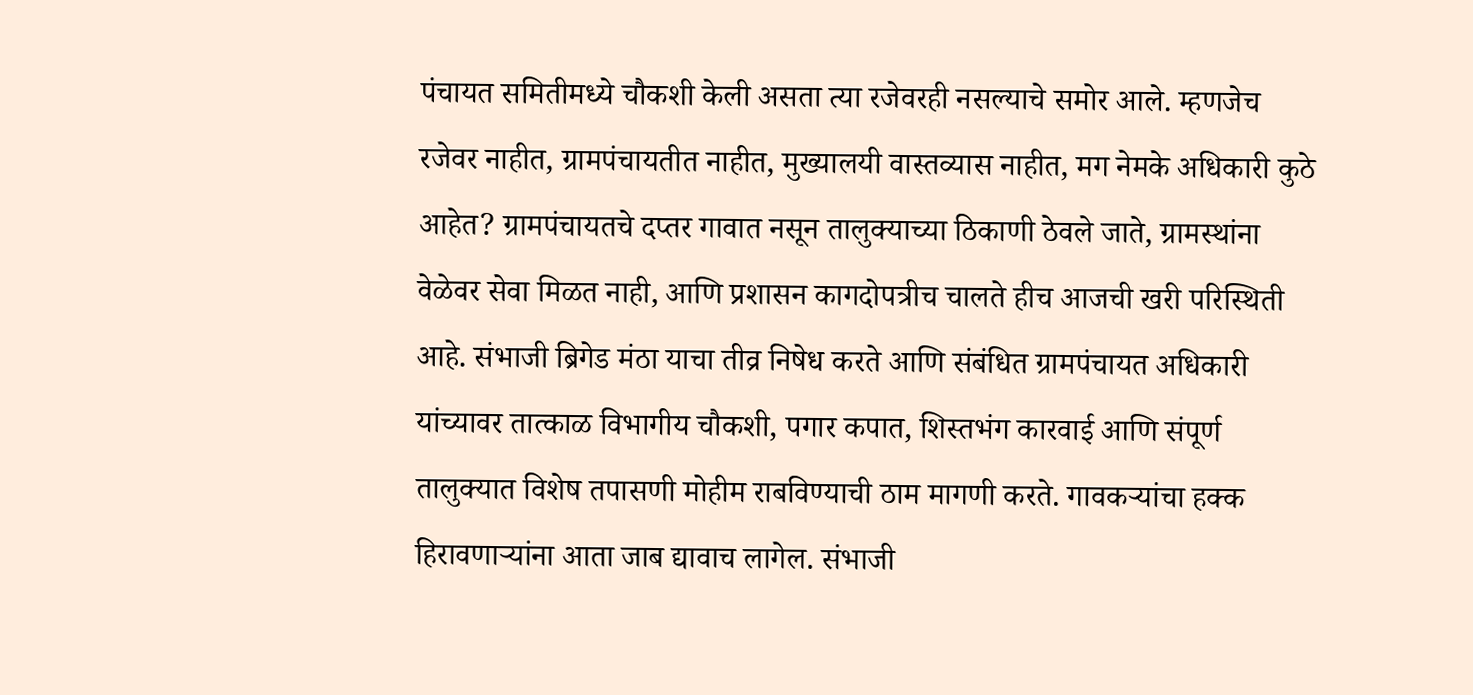पंचायत समितीमध्ये चौकशी केली असता त्या रजेवरही नसल्याचे समोर आले. म्हणजेच रजेवर नाहीत, ग्रामपंचायतीत नाहीत, मुख्यालयी वास्तव्यास नाहीत, मग नेमके अधिकारी कुठे आहेत? ग्रामपंचायतचे दप्तर गावात नसून तालुक्याच्या ठिकाणी ठेवले जाते, ग्रामस्थांना वेळेवर सेवा मिळत नाही, आणि प्रशासन कागदोपत्रीच चालते हीच आजची खरी परिस्थिती आहे. संभाजी ब्रिगेड मंठा याचा तीव्र निषेध करते आणि संबंधित ग्रामपंचायत अधिकारी यांच्यावर तात्काळ विभागीय चौकशी, पगार कपात, शिस्तभंग कारवाई आणि संपूर्ण तालुक्यात विशेष तपासणी मोहीम राबविण्याची ठाम मागणी करते. गावकऱ्यांचा हक्क हिरावणाऱ्यांना आता जाब द्यावाच लागेल. संभाजी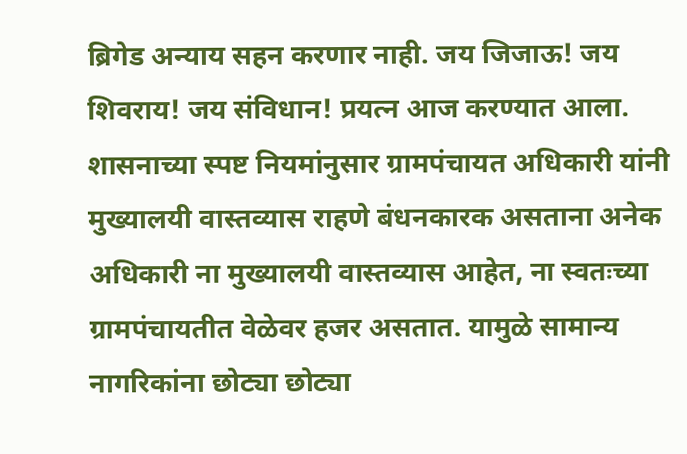ब्रिगेड अन्याय सहन करणार नाही. जय जिजाऊ! जय शिवराय! जय संविधान! प्रयत्न आज करण्यात आला. शासनाच्या स्पष्ट नियमांनुसार ग्रामपंचायत अधिकारी यांनी मुख्यालयी वास्तव्यास राहणे बंधनकारक असताना अनेक अधिकारी ना मुख्यालयी वास्तव्यास आहेत, ना स्वतःच्या ग्रामपंचायतीत वेळेवर हजर असतात. यामुळे सामान्य नागरिकांना छोट्या छोट्या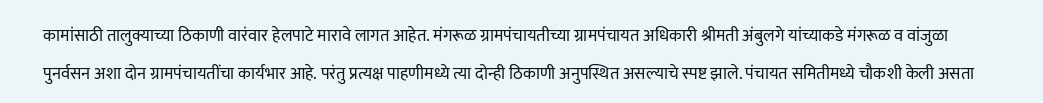कामांसाठी तालुक्याच्या ठिकाणी वारंवार हेलपाटे मारावे लागत आहेत. मंगरूळ ग्रामपंचायतीच्या ग्रामपंचायत अधिकारी श्रीमती अंबुलगे यांच्याकडे मंगरूळ व वांजुळा पुनर्वसन अशा दोन ग्रामपंचायतींचा कार्यभार आहे. परंतु प्रत्यक्ष पाहणीमध्ये त्या दोन्ही ठिकाणी अनुपस्थित असल्याचे स्पष्ट झाले. पंचायत समितीमध्ये चौकशी केली असता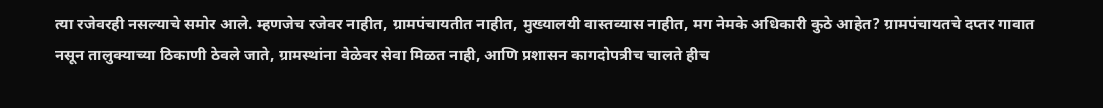त्या रजेवरही नसल्याचे समोर आले. म्हणजेच रजेवर नाहीत, ग्रामपंचायतीत नाहीत, मुख्यालयी वास्तव्यास नाहीत, मग नेमके अधिकारी कुठे आहेत? ग्रामपंचायतचे दप्तर गावात नसून तालुक्याच्या ठिकाणी ठेवले जाते, ग्रामस्थांना वेळेवर सेवा मिळत नाही, आणि प्रशासन कागदोपत्रीच चालते हीच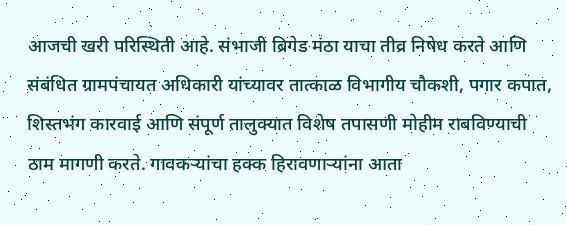आजची खरी परिस्थिती आहे. संभाजी ब्रिगेड मंठा याचा तीव्र निषेध करते आणि संबंधित ग्रामपंचायत अधिकारी यांच्यावर तात्काळ विभागीय चौकशी, पगार कपात, शिस्तभंग कारवाई आणि संपूर्ण तालुक्यात विशेष तपासणी मोहीम राबविण्याची ठाम मागणी करते. गावकऱ्यांचा हक्क हिरावणाऱ्यांना आता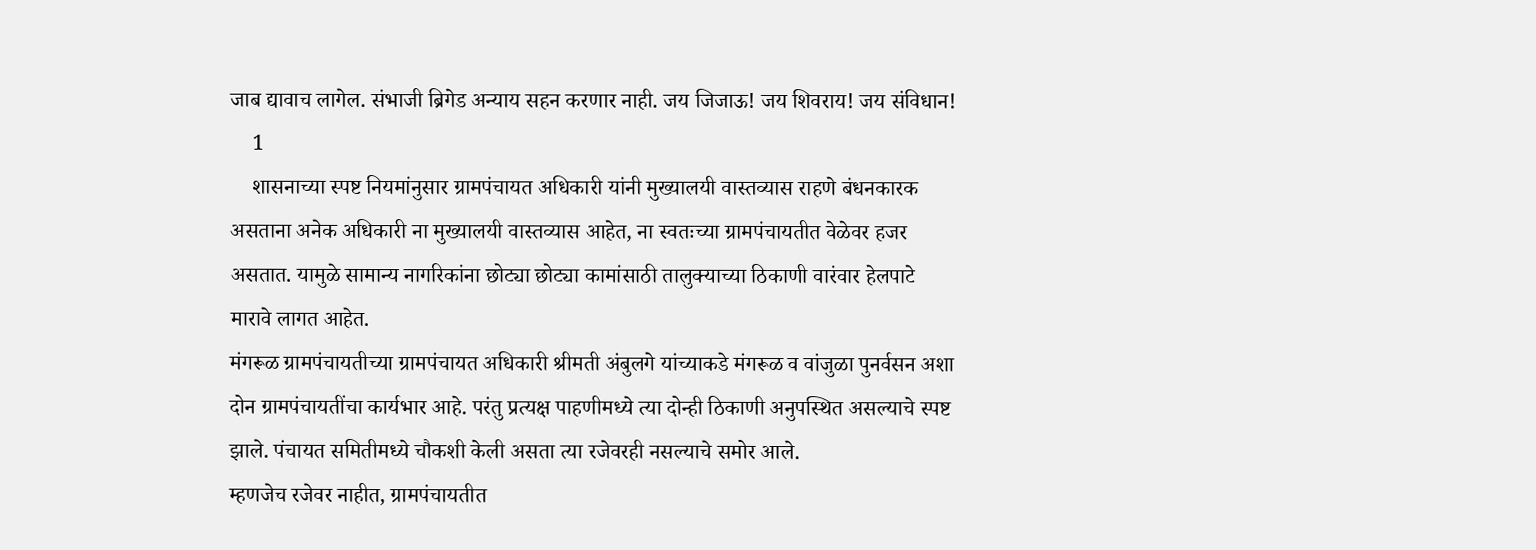जाब द्यावाच लागेल. संभाजी ब्रिगेड अन्याय सहन करणार नाही. जय जिजाऊ! जय शिवराय! जय संविधान!
    1
    शासनाच्या स्पष्ट नियमांनुसार ग्रामपंचायत अधिकारी यांनी मुख्यालयी वास्तव्यास राहणे बंधनकारक असताना अनेक अधिकारी ना मुख्यालयी वास्तव्यास आहेत, ना स्वतःच्या ग्रामपंचायतीत वेळेवर हजर असतात. यामुळे सामान्य नागरिकांना छोट्या छोट्या कामांसाठी तालुक्याच्या ठिकाणी वारंवार हेलपाटे मारावे लागत आहेत.
मंगरूळ ग्रामपंचायतीच्या ग्रामपंचायत अधिकारी श्रीमती अंबुलगे यांच्याकडे मंगरूळ व वांजुळा पुनर्वसन अशा दोन ग्रामपंचायतींचा कार्यभार आहे. परंतु प्रत्यक्ष पाहणीमध्ये त्या दोन्ही ठिकाणी अनुपस्थित असल्याचे स्पष्ट झाले. पंचायत समितीमध्ये चौकशी केली असता त्या रजेवरही नसल्याचे समोर आले.
म्हणजेच रजेवर नाहीत, ग्रामपंचायतीत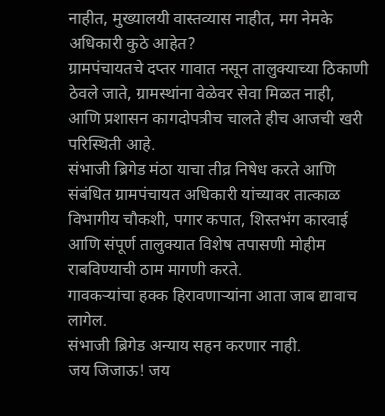नाहीत, मुख्यालयी वास्तव्यास नाहीत, मग नेमके अधिकारी कुठे आहेत?
ग्रामपंचायतचे दप्तर गावात नसून तालुक्याच्या ठिकाणी ठेवले जाते, ग्रामस्थांना वेळेवर सेवा मिळत नाही, आणि प्रशासन कागदोपत्रीच चालते हीच आजची खरी परिस्थिती आहे.
संभाजी ब्रिगेड मंठा याचा तीव्र निषेध करते आणि संबंधित ग्रामपंचायत अधिकारी यांच्यावर तात्काळ विभागीय चौकशी, पगार कपात, शिस्तभंग कारवाई आणि संपूर्ण तालुक्यात विशेष तपासणी मोहीम राबविण्याची ठाम मागणी करते.
गावकऱ्यांचा हक्क हिरावणाऱ्यांना आता जाब द्यावाच लागेल.
संभाजी ब्रिगेड अन्याय सहन करणार नाही.
जय जिजाऊ! जय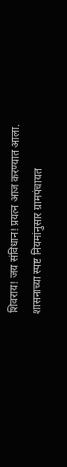शिवराय! जय संविधान! प्रयत्न आज करण्यात आला.
शासनाच्या स्पष्ट नियमांनुसार ग्रामपंचायत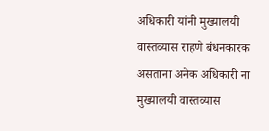अधिकारी यांनी मुख्यालयी वास्तव्यास राहणे बंधनकारक असताना अनेक अधिकारी ना मुख्यालयी वास्तव्यास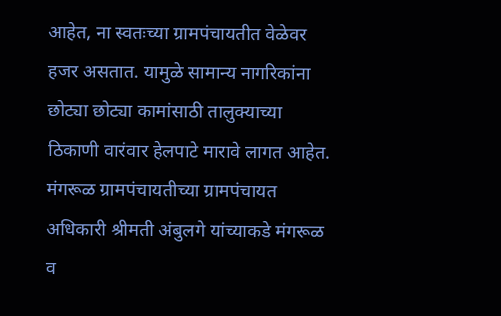आहेत, ना स्वतःच्या ग्रामपंचायतीत वेळेवर हजर असतात. यामुळे सामान्य नागरिकांना छोट्या छोट्या कामांसाठी तालुक्याच्या ठिकाणी वारंवार हेलपाटे मारावे लागत आहेत.
मंगरूळ ग्रामपंचायतीच्या ग्रामपंचायत अधिकारी श्रीमती अंबुलगे यांच्याकडे मंगरूळ व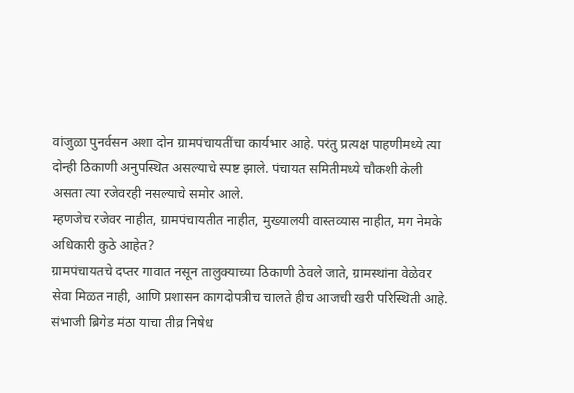वांजुळा पुनर्वसन अशा दोन ग्रामपंचायतींचा कार्यभार आहे. परंतु प्रत्यक्ष पाहणीमध्ये त्या दोन्ही ठिकाणी अनुपस्थित असल्याचे स्पष्ट झाले. पंचायत समितीमध्ये चौकशी केली असता त्या रजेवरही नसल्याचे समोर आले.
म्हणजेच रजेवर नाहीत, ग्रामपंचायतीत नाहीत, मुख्यालयी वास्तव्यास नाहीत, मग नेमके अधिकारी कुठे आहेत?
ग्रामपंचायतचे दप्तर गावात नसून तालुक्याच्या ठिकाणी ठेवले जाते, ग्रामस्थांना वेळेवर सेवा मिळत नाही, आणि प्रशासन कागदोपत्रीच चालते हीच आजची खरी परिस्थिती आहे.
संभाजी ब्रिगेड मंठा याचा तीव्र निषेध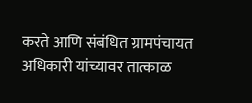करते आणि संबंधित ग्रामपंचायत अधिकारी यांच्यावर तात्काळ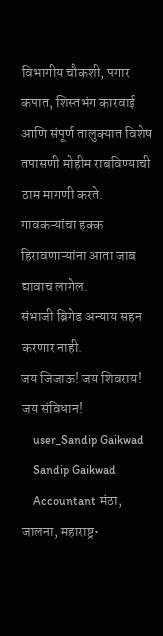विभागीय चौकशी, पगार कपात, शिस्तभंग कारवाई आणि संपूर्ण तालुक्यात विशेष तपासणी मोहीम राबविण्याची ठाम मागणी करते.
गावकऱ्यांचा हक्क हिरावणाऱ्यांना आता जाब द्यावाच लागेल.
संभाजी ब्रिगेड अन्याय सहन करणार नाही.
जय जिजाऊ! जय शिवराय! जय संविधान!
    user_Sandip Gaikwad
    Sandip Gaikwad
    Accountant मंठा, जालना, महाराष्ट्र•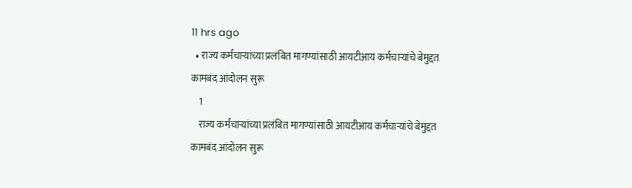11 hrs ago
  • राज्य कर्मचाऱ्यांच्या प्रलंबित मागण्यांसाठी आयटीआय कर्मचाऱ्यांचे बेमुद्दत कामबंद आंदोलन सुरू
    1
    राज्य कर्मचाऱ्यांच्या प्रलंबित मागण्यांसाठी आयटीआय कर्मचाऱ्यांचे बेमुद्दत कामबंद आंदोलन सुरू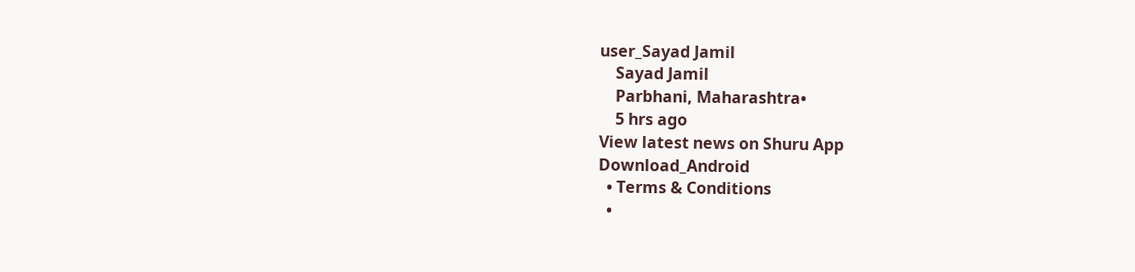user_Sayad Jamil
    Sayad Jamil
    Parbhani, Maharashtra•
    5 hrs ago
View latest news on Shuru App
Download_Android
  • Terms & Conditions
  •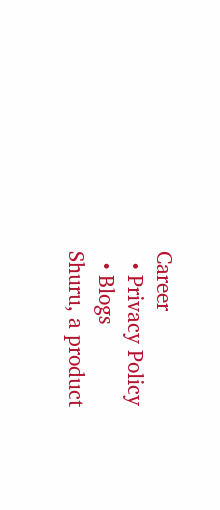Career
  • Privacy Policy
  • Blogs
Shuru, a product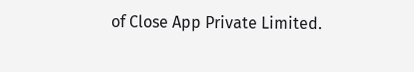of Close App Private Limited.